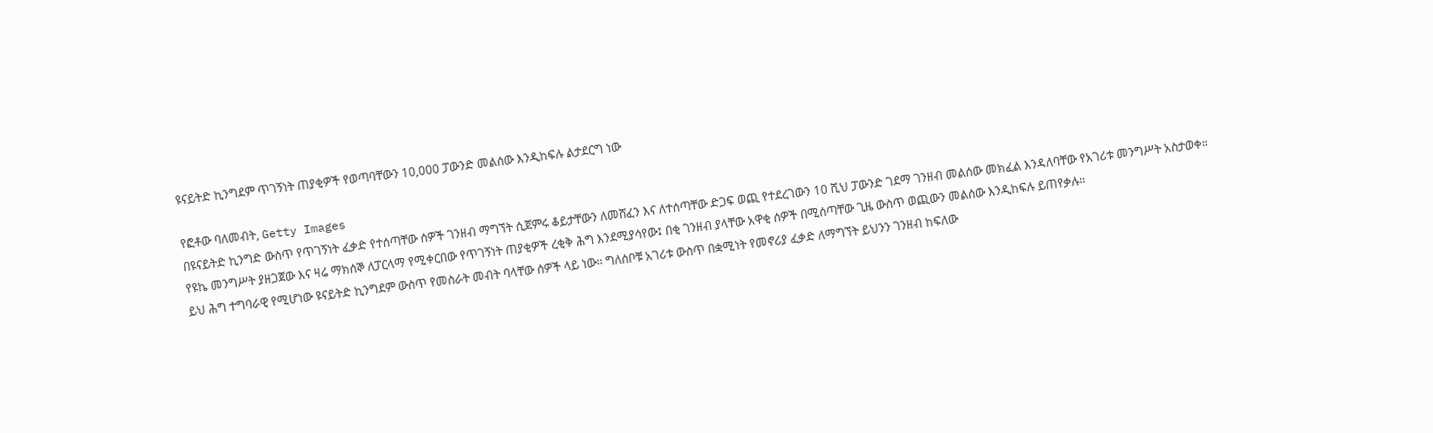ዩናይትድ ኪንግደም ጥገኝነት ጠያቂዎች የወጣባቸውን 10,000 ፓውንድ መልሰው እንዲከፍሉ ልታደርግ ነው

የፎቶው ባለመብት, Getty Images
በዩናይትድ ኪንግድ ውስጥ የጥገኝነት ፈቃድ የተሰጣቸው ሰዎች ገንዘብ ማግኘት ሲጀምሩ ቆይታቸውን ለመሸፈን እና ለተሰጣቸው ድጋፍ ወጪ የተደረገውን 10 ሺህ ፓውንድ ገደማ ገንዘብ መልሰው መክፈል እንዳለባቸው የአገሪቱ መንግሥት አስታወቀ።
የዩኬ መንግሥት ያዘጋጀው እና ዛሬ ማክሰኞ ለፓርላማ የሚቀርበው የጥገኝነት ጠያቂዎች ረቂቅ ሕግ እንደሚያሳየው፤ በቂ ገንዘብ ያላቸው አዋቂ ሰዎች በሚሰጣቸው ጊዜ ውስጥ ወጪውን መልሰው እንዲከፍሉ ይጠየቃሉ።
ይህ ሕግ ተግባራዊ የሚሆነው ዩናይትድ ኪንግደም ውስጥ የመስራት መብት ባላቸው ሰዎች ላይ ነው። ግለሰቦቹ አገሪቱ ውስጥ በቋሚነት የመኖሪያ ፈቃድ ለማግኘት ይህንን ገንዘብ ከፍለው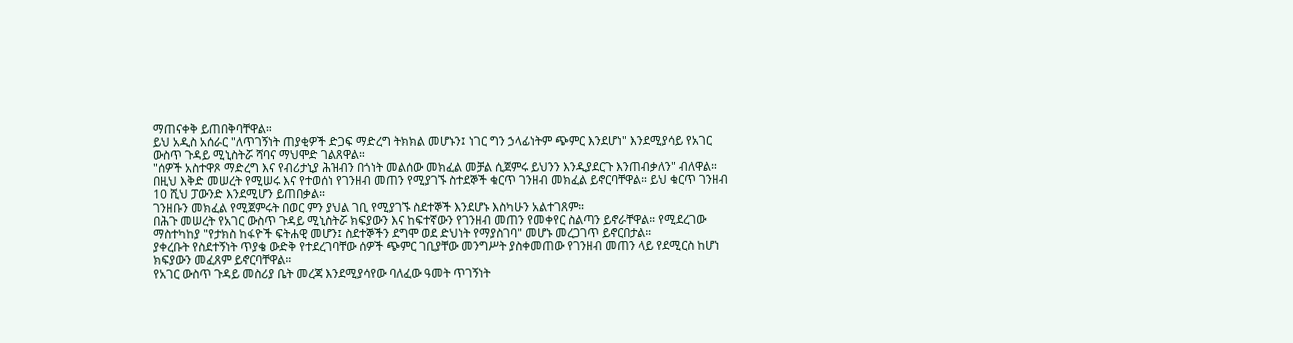ማጠናቀቅ ይጠበቅባቸዋል።
ይህ አዲስ አሰራር "ለጥገኝነት ጠያቂዎች ድጋፍ ማድረግ ትክክል መሆኑን፤ ነገር ግን ኃላፊነትም ጭምር እንደሆነ" እንደሚያሳይ የአገር ውስጥ ጉዳይ ሚኒስትሯ ሻባና ማህሞድ ገልጸዋል።
"ሰዎች አስተዋጾ ማድረግ እና የብሪታኒያ ሕዝብን በጎነት መልሰው መክፈል መቻል ሲጀምሩ ይህንን እንዲያደርጉ እንጠብቃለን" ብለዋል።
በዚህ እቅድ መሠረት የሚሠሩ እና የተወሰነ የገንዘብ መጠን የሚያገኙ ስተደኞች ቁርጥ ገንዘብ መክፈል ይኖርባቸዋል። ይህ ቁርጥ ገንዘብ 10 ሺህ ፓውንድ እንደሚሆን ይጠበቃል።
ገንዘቡን መክፈል የሚጀምሩት በወር ምን ያህል ገቢ የሚያገኙ ስደተኞች እንደሆኑ እስካሁን አልተገጸም።
በሕጉ መሠረት የአገር ውስጥ ጉዳይ ሚኒስትሯ ክፍያውን እና ከፍተኛውን የገንዘብ መጠን የመቀየር ስልጣን ይኖራቸዋል። የሚደረገው ማስተካከያ "የታክስ ከፋዮች ፍትሐዊ መሆን፤ ስደተኞችን ደግሞ ወደ ድህነት የማያስገባ" መሆኑ መረጋገጥ ይኖርበታል።
ያቀረቡት የስደተኝነት ጥያቄ ውድቅ የተደረገባቸው ሰዎች ጭምር ገቢያቸው መንግሥት ያስቀመጠው የገንዘብ መጠን ላይ የደሚርስ ከሆነ ክፍያውን መፈጸም ይኖርባቸዋል።
የአገር ውስጥ ጉዳይ መስሪያ ቤት መረጃ እንደሚያሳየው ባለፈው ዓመት ጥገኝነት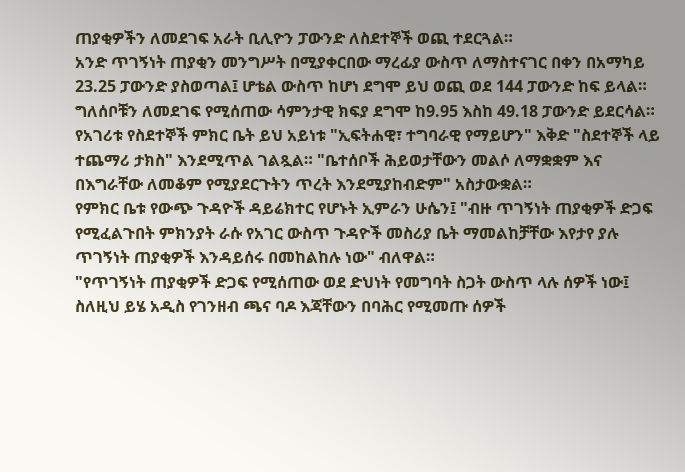ጠያቂዎችን ለመደገፍ አራት ቢሊዮን ፓውንድ ለስደተኞች ወጪ ተደርጓል።
አንድ ጥገኝነት ጠያቂን መንግሥት በሚያቀርበው ማረፊያ ውስጥ ለማስተናገር በቀን በአማካይ 23.25 ፓውንድ ያስወጣል፤ ሆቴል ውስጥ ከሆነ ደግሞ ይህ ወጪ ወደ 144 ፓውንድ ከፍ ይላል። ግለሰቦቹን ለመደገፍ የሚሰጠው ሳምንታዊ ክፍያ ደግሞ ከ9.95 እስከ 49.18 ፓውንድ ይደርሳል።
የአገሪቱ የስደተኞች ምክር ቤት ይህ አይነቱ "ኢፍትሐዊ፣ ተግባራዊ የማይሆን" እቅድ "ስደተኞች ላይ ተጨማሪ ታክስ" እንደሚጥል ገልጿል። "ቤተሰቦች ሕይወታቸውን መልሶ ለማቋቋም እና በእግራቸው ለመቆም የሚያደርጉትን ጥረት እንደሚያከብድም" አስታውቋል።
የምክር ቤቱ የውጭ ጉዳዮች ዳይሬክተር የሆኑት ኢምራን ሁሴን፤ "ብዙ ጥገኝነት ጠያቂዎች ድጋፍ የሚፈልጉበት ምክንያት ራሱ የአገር ውስጥ ጉዳዮች መስሪያ ቤት ማመልከቻቸው እየታየ ያሉ ጥገኝነት ጠያቂዎች እንዳይሰሩ በመከልከሉ ነው" ብለዋል።
"የጥገኝነት ጠያቂዎች ድጋፍ የሚሰጠው ወደ ድህነት የመግባት ስጋት ውስጥ ላሉ ሰዎች ነው፤ ስለዚህ ይሄ አዲስ የገንዘብ ጫና ባዶ እጃቸውን በባሕር የሚመጡ ሰዎች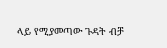ላይ የሚያመጣው ጉዳት ብቻ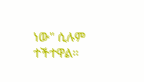ነው" ሲሉም ተችተዋል።